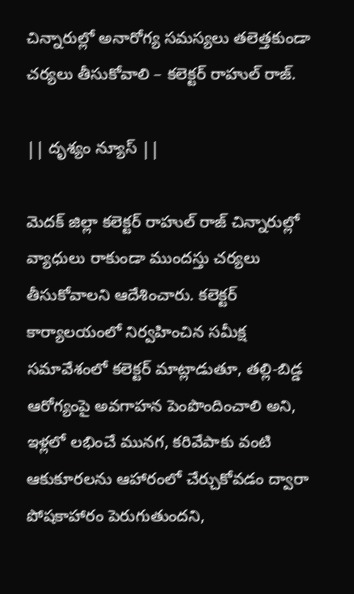చిన్నారుల్లో అనారోగ్య సమస్యలు తలెత్తకుండా చర్యలు తీసుకోవాలి – కలెక్టర్ రాహుల్ రాజ్.

|| దృశ్యం న్యూస్ ||

మెదక్ జిల్లా కలెక్టర్ రాహుల్ రాజ్ చిన్నారుల్లో వ్యాధులు రాకుండా ముందస్తు చర్యలు తీసుకోవాలని ఆదేశించారు. కలెక్టర్ కార్యాలయంలో నిర్వహించిన సమీక్ష సమావేశంలో కలెక్టర్ మాట్లాడుతూ, తల్లి-బిడ్డ ఆరోగ్యంపై అవగాహన పెంపొందించాలి అని, ఇళ్లలో లభించే మునగ, కరివేపాకు వంటి ఆకుకూరలను ఆహారంలో చేర్చుకోవడం ద్వారా పోషకాహారం పెరుగుతుందని,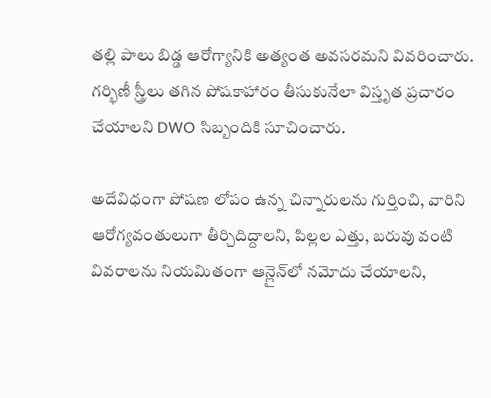తల్లి పాలు బిడ్డ ఆరోగ్యానికి అత్యంత అవసరమని వివరించారు.
గర్భిణీ స్త్రీలు తగిన పోషకాహారం తీసుకునేలా విస్తృత ప్రచారం చేయాలని DWO సిబ్బందికి సూచించారు.

అదేవిధంగా పోషణ లోపం ఉన్న చిన్నారులను గుర్తించి, వారిని ఆరోగ్యవంతులుగా తీర్చిదిద్దాలని, పిల్లల ఎత్తు, బరువు వంటి వివరాలను నియమితంగా ఆన్లైన్‌లో నమోదు చేయాలని,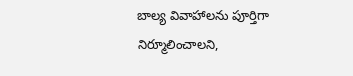బాల్య వివాహాలను పూర్తిగా నిర్మూలించాలని,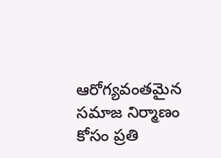ఆరోగ్యవంతమైన సమాజ నిర్మాణం కోసం ప్రతి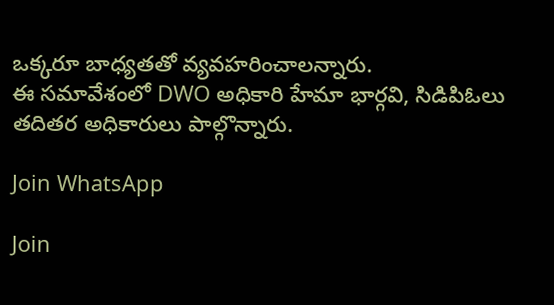ఒక్కరూ బాధ్యతతో వ్యవహరించాలన్నారు.
ఈ సమావేశంలో DWO అధికారి హేమా భార్గవి, సిడిపిఓలు తదితర అధికారులు పాల్గొన్నారు.

Join WhatsApp

Join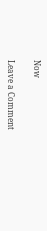Now

Leave a Comment